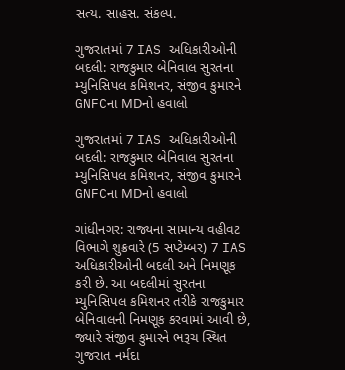સત્ય. સાહસ. સંકલ્પ.

ગુજરાતમાં 7 IAS અધિકારીઓની બદલી: રાજકુમાર બેનિવાલ સુરતના મ્યુનિસિપલ કમિશનર, સંજીવ કુમારને GNFCના MDનો હવાલો

ગુજરાતમાં 7 IAS અધિકારીઓની બદલી: રાજકુમાર બેનિવાલ સુરતના મ્યુનિસિપલ કમિશનર, સંજીવ કુમારને GNFCના MDનો હવાલો

ગાંધીનગર: રાજ્યના સામાન્ય વહીવટ વિભાગે શુક્રવારે (5 સપ્ટેમ્બર) 7 IAS અધિકારીઓની બદલી અને નિમણૂક કરી છે. આ બદલીમાં સુરતના મ્યુનિસિપલ કમિશનર તરીકે રાજકુમાર બેનિવાલની નિમણૂક કરવામાં આવી છે, જ્યારે સંજીવ કુમારને ભરૂચ સ્થિત ગુજરાત નર્મદા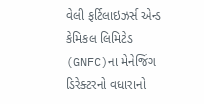વેલી ફર્ટિલાઇઝર્સ એન્ડ કેમિકલ લિમિટેડ (GNFC)ના મેનેજિંગ ડિરેક્ટરનો વધારાનો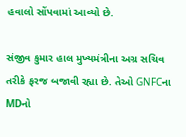હવાલો સોંપવામાં આવ્યો છે.

સંજીવ કુમાર હાલ મુખ્યમંત્રીના અગ્ર સચિવ તરીકે ફરજ બજાવી રહ્યા છે. તેઓ GNFCના MDનો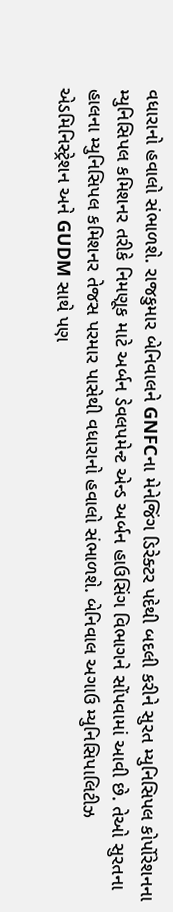વધારાનો હવાલો સંભાળશે. રાજકુમાર બેનિવાલને GNFCના મેનેજિંગ ડિરેક્ટર પદેથી બદલી કરીને સુરત મ્યુનિસિપલ કોર્પોરેશનના મ્યુનિસિપલ કમિશનર તરીકે નિમણૂક માટે અર્બન ડેવલપમેન્ટ એન્ડ અર્બન હાઉસિંગ વિભાગને સોંપવામાં આવી છે. તેઓ સુરતના હાલના મ્યુનિસિપલ કમિશનર તેજસ પરમાર પાસેથી વધારાનો હવાલો સંભાળશે. બેનિવાલ અગાઉ મ્યુનિસિપાલિટીઝ એડમિનિસ્ટ્રેશન અને GUDM સાથે પણ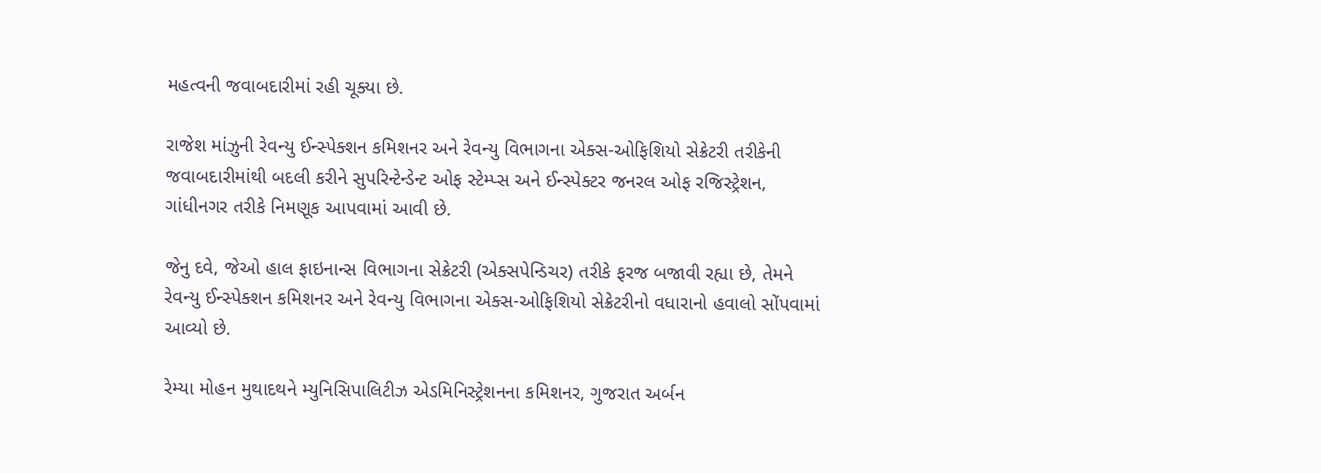મહત્વની જવાબદારીમાં રહી ચૂક્યા છે.

રાજેશ માંઝુની રેવન્યુ ઈન્સ્પેક્શન કમિશનર અને રેવન્યુ વિભાગના એક્સ-ઓફિશિયો સેક્રેટરી તરીકેની જવાબદારીમાંથી બદલી કરીને સુપરિન્ટેન્ડેન્ટ ઓફ સ્ટેમ્પ્સ અને ઈન્સ્પેક્ટર જનરલ ઓફ રજિસ્ટ્રેશન, ગાંધીનગર તરીકે નિમણૂક આપવામાં આવી છે.

જેનુ દવે, જેઓ હાલ ફાઇનાન્સ વિભાગના સેક્રેટરી (એક્સપેન્ડિચર) તરીકે ફરજ બજાવી રહ્યા છે, તેમને રેવન્યુ ઈન્સ્પેક્શન કમિશનર અને રેવન્યુ વિભાગના એક્સ-ઓફિશિયો સેક્રેટરીનો વધારાનો હવાલો સોંપવામાં આવ્યો છે.

રેમ્યા મોહન મુથાદથને મ્યુનિસિપાલિટીઝ એડમિનિસ્ટ્રેશનના કમિશનર, ગુજરાત અર્બન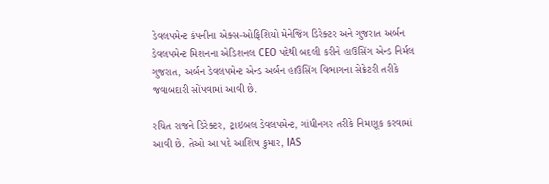ડેવલપમેન્ટ કંપનીના એક્સ-ઓફિશિયો મેનેજિંગ ડિરેક્ટર અને ગુજરાત અર્બન ડેવલપમેન્ટ મિશનના એડિશનલ CEO પદેથી બદલી કરીને હાઉસિંગ એન્ડ નિર્મલ ગુજરાત, અર્બન ડેવલપમેન્ટ એન્ડ અર્બન હાઉસિંગ વિભાગના સેક્રેટરી તરીકે જવાબદારી સોંપવામાં આવી છે.

રચિત રાજને ડિરેક્ટર, ટ્રાઇબલ ડેવલપમેન્ટ, ગાંધીનગર તરીકે નિમણૂક કરવામાં આવી છે. તેઓ આ પદે આશિષ કુમાર, IAS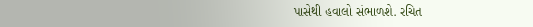પાસેથી હવાલો સંભાળશે. રચિત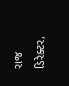રાજ ડિરેક્ટર,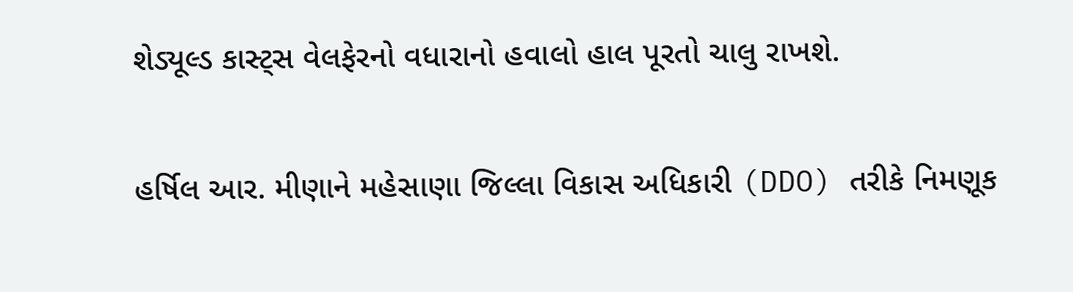શેડ્યૂલ્ડ કાસ્ટ્સ વેલફેરનો વધારાનો હવાલો હાલ પૂરતો ચાલુ રાખશે.

હર્ષિલ આર. મીણાને મહેસાણા જિલ્લા વિકાસ અધિકારી (DDO) તરીકે નિમણૂક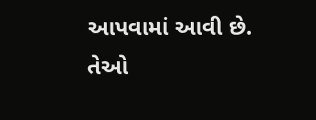આપવામાં આવી છે. તેઓ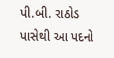પી.બી. રાઠોડ પાસેથી આ પદનો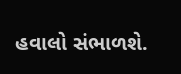હવાલો સંભાળશે.